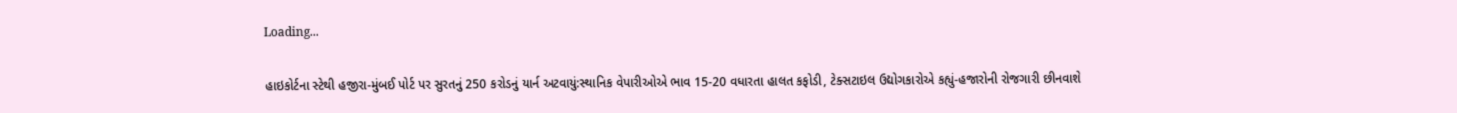Loading...

હાઇકોર્ટના સ્ટેથી હજીરા-મુંબઈ પોર્ટ પર સુરતનું 250 કરોડનું યાર્ન અટવાયું:સ્થાનિક વેપારીઓએ ભાવ 15-20 વધારતા હાલત કફોડી, ટેક્સટાઇલ ઉદ્યોગકારોએ કહ્યું-હજારોની રોજગારી છીનવાશે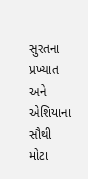સુરતના પ્રખ્યાત અને એશિયાના સૌથી મોટા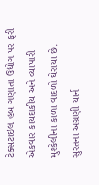ટેક્સટાઇલ હબ ગણાતા ઉદ્યોગ પર ફરી એકવાર કાયદાકીય અને વ્યાપારી મુશ્કેલીના કાળા વાદળો ઘેરાયા છે. સુરતના અગ્રણી યાર્ન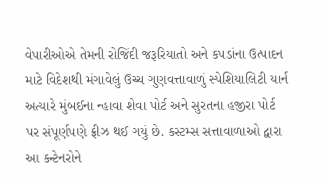વેપારીઓએ તેમની રોજિંદી જરૂરિયાતો અને કપડાંના ઉત્પાદન માટે વિદેશથી મંગાવેલું ઉચ્ચ ગુણવત્તાવાળું સ્પેશિયાલિટી યાર્ન અત્યારે મુંબઈના ન્હાવા શેવા પોર્ટ અને સુરતના હજીરા પોર્ટ પર સંપૂર્ણપણે ફ્રીઝ થઈ ગયું છે. કસ્ટમ્સ સત્તાવાળાઓ દ્વારા આ કન્ટેનરોને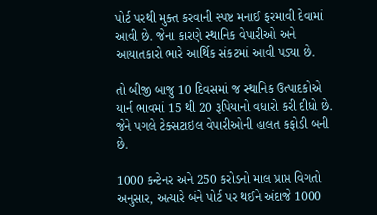પોર્ટ પરથી મુક્ત કરવાની સ્પષ્ટ મનાઈ ફરમાવી દેવામાં આવી છે. જેના કારણે સ્થાનિક વેપારીઓ અને આયાતકારો ભારે આર્થિક સંકટમાં આવી પડ્યા છે.

તો બીજી બાજુ 10 દિવસમાં જ સ્થાનિક ઉત્પાદકોએ યાર્ન ભાવમાં 15 થી 20 રૂપિયાનો વધારો કરી દીધો છે. જેને પગલે ટેક્સટાઇલ વેપારીઓની હાલત કફોડી બની છે.

1000 કન્ટેનર અને 250 કરોડનો માલ પ્રાપ્ત વિગતો અનુસાર, અત્યારે બંને પોર્ટ પર થઈને અંદાજે 1000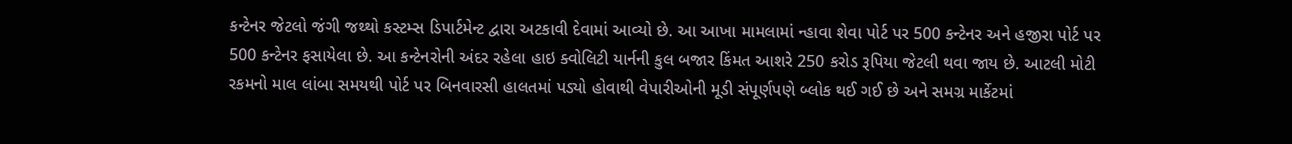કન્ટેનર જેટલો જંગી જથ્થો કસ્ટમ્સ ડિપાર્ટમેન્ટ દ્વારા અટકાવી દેવામાં આવ્યો છે. આ આખા મામલામાં ન્હાવા શેવા પોર્ટ પર 500 કન્ટેનર અને હજીરા પોર્ટ પર 500 કન્ટેનર ફસાયેલા છે. આ કન્ટેનરોની અંદર રહેલા હાઇ ક્વોલિટી યાર્નની કુલ બજાર કિંમત આશરે 250 કરોડ રૂપિયા જેટલી થવા જાય છે. આટલી મોટી રકમનો માલ લાંબા સમયથી પોર્ટ પર બિનવારસી હાલતમાં પડ્યો હોવાથી વેપારીઓની મૂડી સંપૂર્ણપણે બ્લોક થઈ ગઈ છે અને સમગ્ર માર્કેટમાં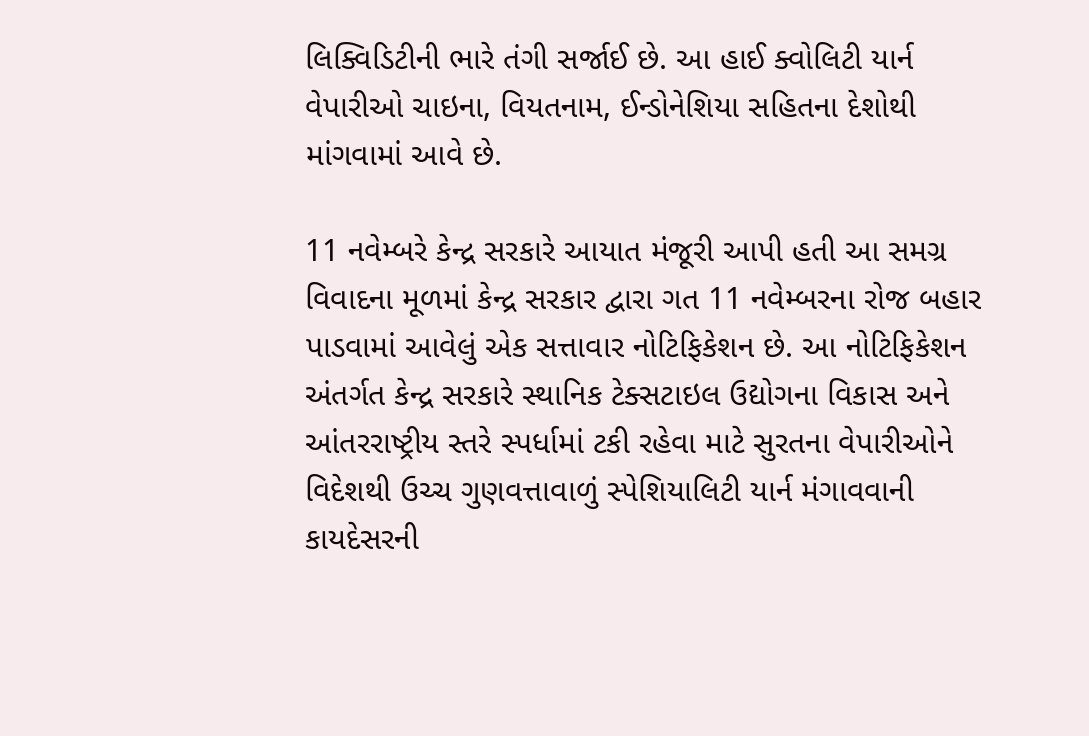લિક્વિડિટીની ભારે તંગી સર્જાઈ છે. આ હાઈ ક્વોલિટી યાર્ન વેપારીઓ ચાઇના, વિયતનામ, ઈન્ડોનેશિયા સહિતના દેશોથી માંગવામાં આવે છે.

11 નવેમ્બરે કેન્દ્ર સરકારે આયાત મંજૂરી આપી હતી આ સમગ્ર વિવાદના મૂળમાં કેન્દ્ર સરકાર દ્વારા ગત 11 નવેમ્બરના રોજ બહાર પાડવામાં આવેલું એક સત્તાવાર નોટિફિકેશન છે. આ નોટિફિકેશન અંતર્ગત કેન્દ્ર સરકારે સ્થાનિક ટેક્સટાઇલ ઉદ્યોગના વિકાસ અને આંતરરાષ્ટ્રીય સ્તરે સ્પર્ધામાં ટકી રહેવા માટે સુરતના વેપારીઓને વિદેશથી ઉચ્ચ ગુણવત્તાવાળું સ્પેશિયાલિટી યાર્ન મંગાવવાની કાયદેસરની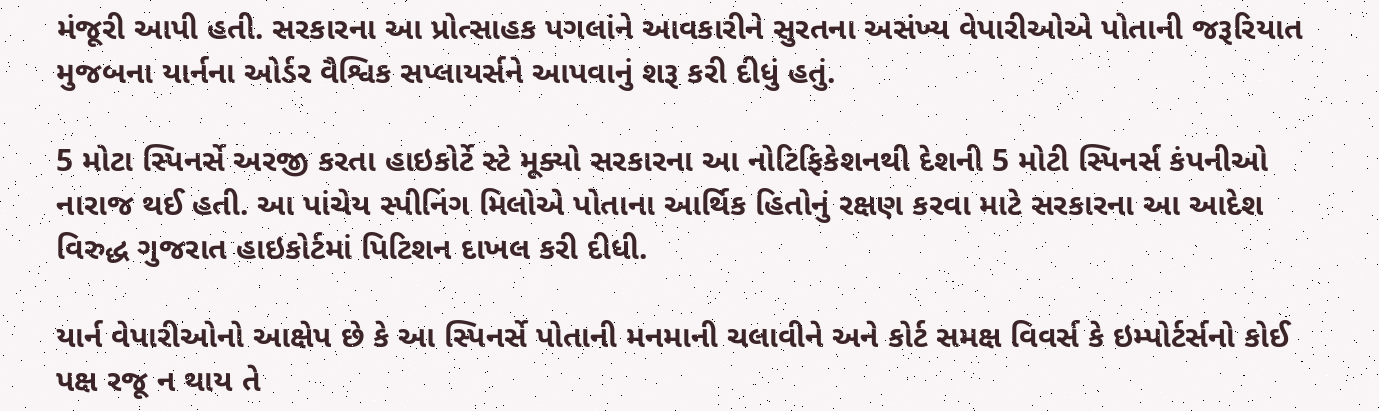મંજૂરી આપી હતી. સરકારના આ પ્રોત્સાહક પગલાંને આવકારીને સુરતના અસંખ્ય વેપારીઓએ પોતાની જરૂરિયાત મુજબના યાર્નના ઓર્ડર વૈશ્વિક સપ્લાયર્સને આપવાનું શરૂ કરી દીધું હતું.

5 મોટા સ્પિનર્સે અરજી કરતા હાઇકોર્ટે સ્ટે મૂક્યો સરકારના આ નોટિફિકેશનથી દેશની 5 મોટી સ્પિનર્સ કંપનીઓ નારાજ થઈ હતી. આ પાંચેય સ્પીનિંગ મિલોએ પોતાના આર્થિક હિતોનું રક્ષણ કરવા માટે સરકારના આ આદેશ વિરુદ્ધ ગુજરાત હાઇકોર્ટમાં પિટિશન દાખલ કરી દીધી.

યાર્ન વેપારીઓનો આક્ષેપ છે કે આ સ્પિનર્સે પોતાની મનમાની ચલાવીને અને કોર્ટ સમક્ષ વિવર્સ કે ઇમ્પોર્ટર્સનો કોઈ પક્ષ રજૂ ન થાય તે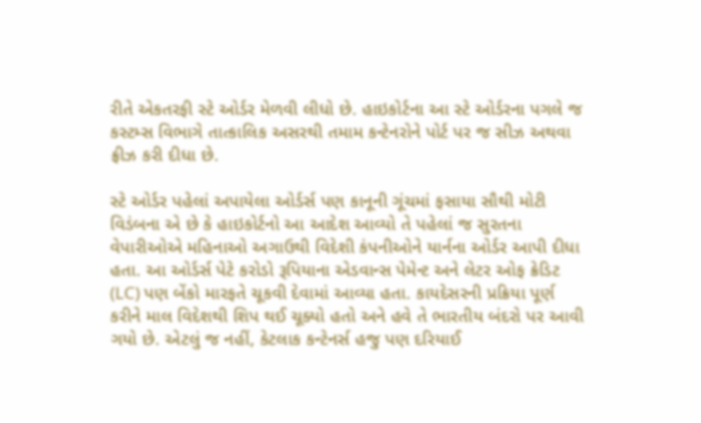રીતે એકતરફી સ્ટે ઓર્ડર મેળવી લીધો છે. હાઇકોર્ટના આ સ્ટે ઓર્ડરના પગલે જ કસ્ટમ્સ વિભાગે તાત્કાલિક અસરથી તમામ કન્ટેનરોને પોર્ટ પર જ સીઝ અથવા ફ્રીઝ કરી દીધા છે.

સ્ટે ઓર્ડર પહેલાં અપાયેલા ઓર્ડર્સ પણ કાનૂની ગૂંચમાં ફસાયા સૌથી મોટી વિડંબના એ છે કે હાઇકોર્ટનો આ આદેશ આવ્યો તે પહેલાં જ સુરતના વેપારીઓએ મહિનાઓ અગાઉથી વિદેશી કંપનીઓને યાર્નના ઓર્ડર આપી દીધા હતા. આ ઓર્ડર્સ પેટે કરોડો રૂપિયાના એડવાન્સ પેમેન્ટ અને લેટર ઓફ ક્રેડિટ (LC) પણ બેંકો મારફતે ચૂકવી દેવામાં આવ્યા હતા. કાયદેસરની પ્રક્રિયા પૂર્ણ કરીને માલ વિદેશથી શિપ થઈ ચૂક્યો હતો અને હવે તે ભારતીય બંદરો પર આવી ગયો છે. એટલું જ નહીં, કેટલાક કન્ટેનર્સ હજુ પણ દરિયાઈ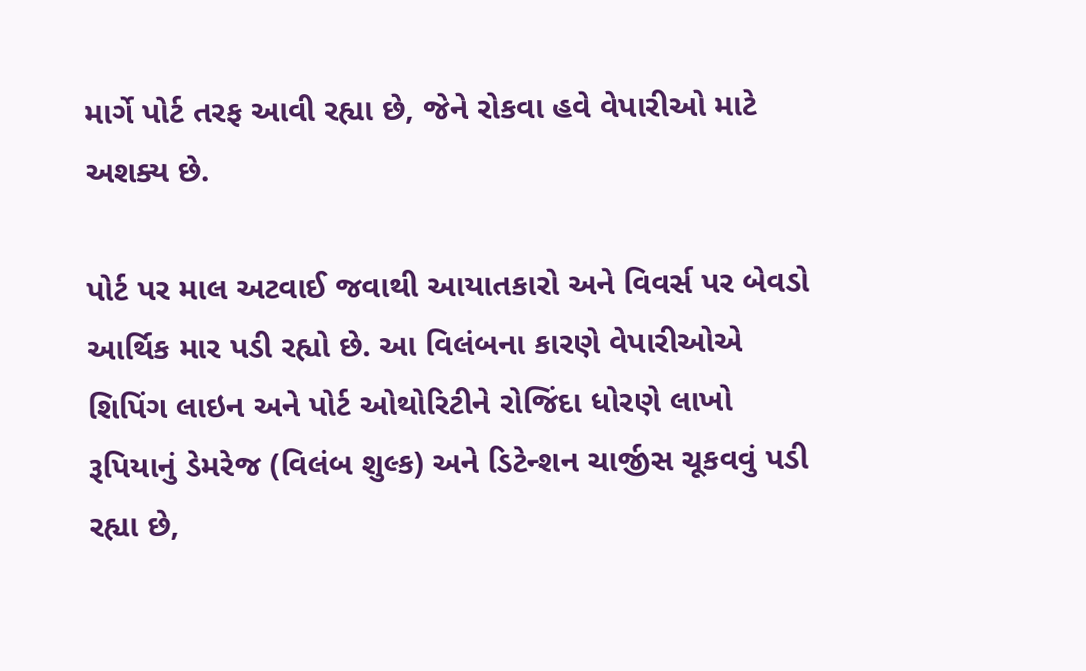માર્ગે પોર્ટ તરફ આવી રહ્યા છે, જેને રોકવા હવે વેપારીઓ માટે અશક્ય છે.

પોર્ટ પર માલ અટવાઈ જવાથી આયાતકારો અને વિવર્સ પર બેવડો આર્થિક માર પડી રહ્યો છે. આ વિલંબના કારણે વેપારીઓએ શિપિંગ લાઇન અને પોર્ટ ઓથોરિટીને રોજિંદા ધોરણે લાખો રૂપિયાનું ડેમરેજ (વિલંબ શુલ્ક) અને ડિટેન્શન ચાર્જીસ ચૂકવવું પડી રહ્યા છે,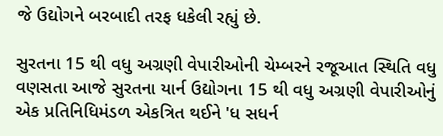જે ઉદ્યોગને બરબાદી તરફ ધકેલી રહ્યું છે.

સુરતના 15 થી વધુ અગ્રણી વેપારીઓની ચેમ્બરને રજૂઆત સ્થિતિ વધુ વણસતા આજે સુરતના યાર્ન ઉદ્યોગના 15 થી વધુ અગ્રણી વેપારીઓનું એક પ્રતિનિધિમંડળ એકત્રિત થઈને 'ધ સધર્ન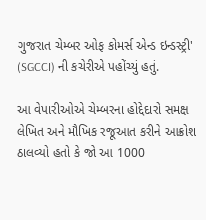ગુજરાત ચેમ્બર ઓફ કોમર્સ એન્ડ ઇન્ડસ્ટ્રી' (SGCCI) ની કચેરીએ પહોંચ્યું હતું.

આ વેપારીઓએ ચેમ્બરના હોદ્દેદારો સમક્ષ લેખિત અને મૌખિક રજૂઆત કરીને આક્રોશ ઠાલવ્યો હતો કે જો આ 1000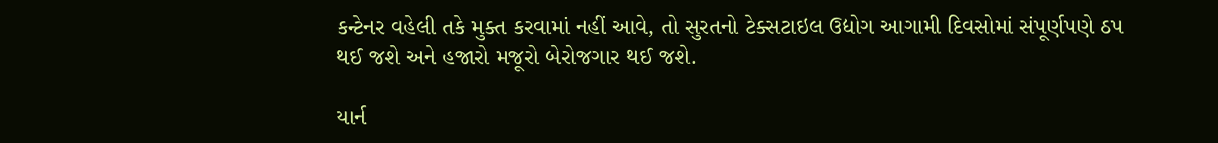કન્ટેનર વહેલી તકે મુક્ત કરવામાં નહીં આવે, તો સુરતનો ટેક્સટાઇલ ઉદ્યોગ આગામી દિવસોમાં સંપૂર્ણપણે ઠપ થઈ જશે અને હજારો મજૂરો બેરોજગાર થઈ જશે.

યાર્ન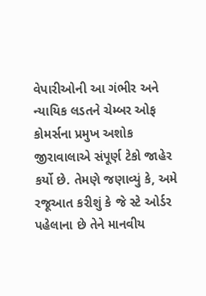વેપારીઓની આ ગંભીર અને ન્યાયિક લડતને ચેમ્બર ઓફ કોમર્સના પ્રમુખ અશોક જીરાવાલાએ સંપૂર્ણ ટેકો જાહેર કર્યો છે. તેમણે જણાવ્યું કે, અમે રજૂઆત કરીશું કે જે સ્ટે ઓર્ડર પહેલાના છે તેને માનવીય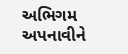અભિગમ અપનાવીને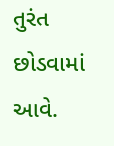તુરંત છોડવામાં આવે.